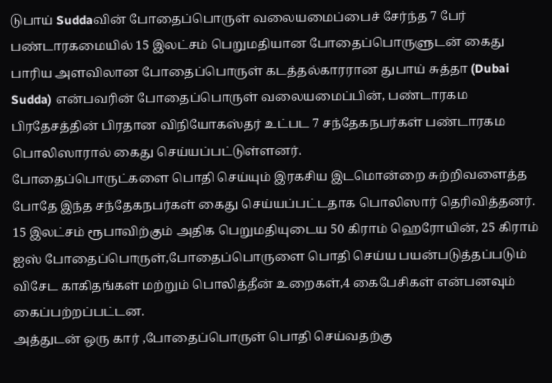டுபாய் Suddaவின் போதைப்பொருள் வலையமைப்பைச் சேர்ந்த 7 பேர் பண்டாரகமையில் 15 இலட்சம் பெறுமதியான போதைப்பொருளுடன் கைது
பாரிய அளவிலான போதைப்பொருள் கடத்தல்காரரான துபாய் சுத்தா (Dubai Sudda) என்பவரின் போதைப்பொருள் வலையமைப்பின், பண்டாரகம பிரதேசத்தின் பிரதான விநியோகஸ்தர் உட்பட 7 சந்தேகநபர்கள் பண்டாரகம பொலிஸாரால் கைது செய்யப்பட்டுள்ளனர்.
போதைப்பொருட்களை பொதி செய்யும் இரகசிய இடமொன்றை சுற்றிவளைத்த போதே இந்த சந்தேகநபர்கள் கைது செய்யப்பட்டதாக பொலிஸார் தெரிவித்தனர்.
15 இலட்சம் ரூபாவிற்கும் அதிக பெறுமதியுடைய 50 கிராம் ஹெரோயின், 25 கிராம் ஐஸ் போதைப்பொருள்,போதைப்பொருளை பொதி செய்ய பயன்படுத்தப்படும் விசேட காகிதங்கள் மற்றும் பொலித்தீன் உறைகள்,4 கைபேசிகள் என்பனவும் கைப்பற்றப்பட்டன.
அத்துடன் ஒரு கார் ,போதைப்பொருள் பொதி செய்வதற்கு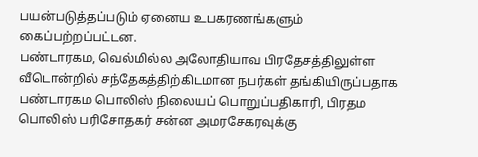பயன்படுத்தப்படும் ஏனைய உபகரணங்களும் கைப்பற்றப்பட்டன.
பண்டாரகம, வெல்மில்ல அலோதியாவ பிரதேசத்திலுள்ள வீடொன்றில் சந்தேகத்திற்கிடமான நபர்கள் தங்கியிருப்பதாக பண்டாரகம பொலிஸ் நிலையப் பொறுப்பதிகாரி, பிரதம பொலிஸ் பரிசோதகர் சன்ன அமரசேகரவுக்கு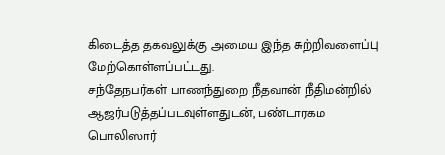கிடைத்த தகவலுக்கு அமைய இந்த சுற்றிவளைப்பு மேற்கொள்ளப்பட்டது.
சந்தேநபர்கள் பாணந்துறை நீதவான் நீதிமன்றில் ஆஜர்படுத்தப்படவுள்ளதுடன், பண்டாரகம பொலிஸார்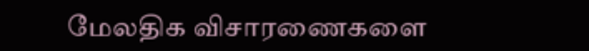மேலதிக விசாரணைகளை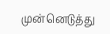முன்னெடுத்து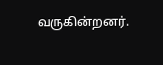வருகின்றனர்.